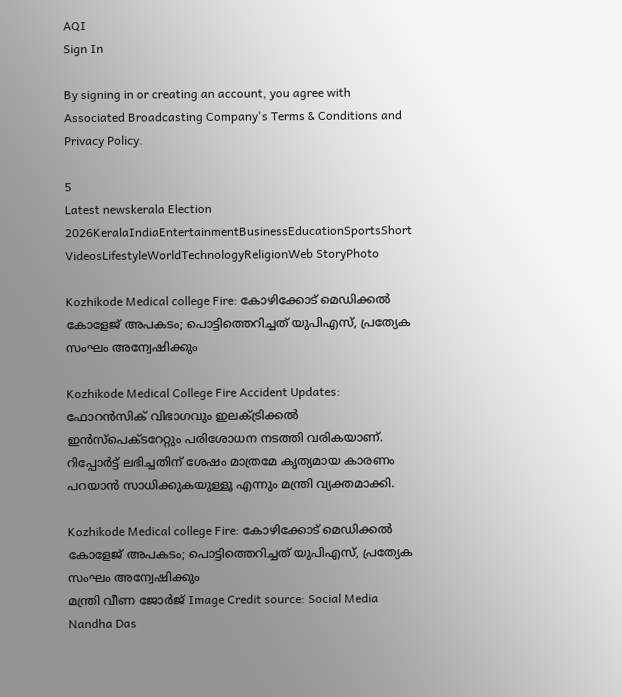AQI
Sign In

By signing in or creating an account, you agree with Associated Broadcasting Company's Terms & Conditions and Privacy Policy.

5
Latest newskerala Election 2026KeralaIndiaEntertainmentBusinessEducationSportsShort VideosLifestyleWorldTechnologyReligionWeb StoryPhoto

Kozhikode Medical college Fire: കോഴിക്കോട് മെഡിക്കൽ കോളേജ് അപകടം; പൊട്ടിത്തെറിച്ചത് യുപിഎസ്, പ്രത്യേക സംഘം അന്വേഷിക്കും

Kozhikode Medical College Fire Accident Updates: ഫോറൻസിക് വിഭാഗവും ഇലക്ട്രിക്കൽ ഇൻസ്പെക്ടറേറ്റും പരിശോധന നടത്തി വരികയാണ്. റിപ്പോർട്ട് ലഭിച്ചതിന് ശേഷം മാത്രമേ കൃത്യമായ കാരണം പറയാൻ സാധിക്കുകയുള്ളൂ എന്നും മന്ത്രി വ്യക്തമാക്കി.

Kozhikode Medical college Fire: കോഴിക്കോട് മെഡിക്കൽ കോളേജ് അപകടം; പൊട്ടിത്തെറിച്ചത് യുപിഎസ്, പ്രത്യേക സംഘം അന്വേഷിക്കും
മന്ത്രി വീണ ജോർജ് Image Credit source: Social Media
Nandha Das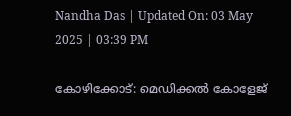Nandha Das | Updated On: 03 May 2025 | 03:39 PM

കോഴിക്കോട്: മെഡിക്കൽ കോളേജ്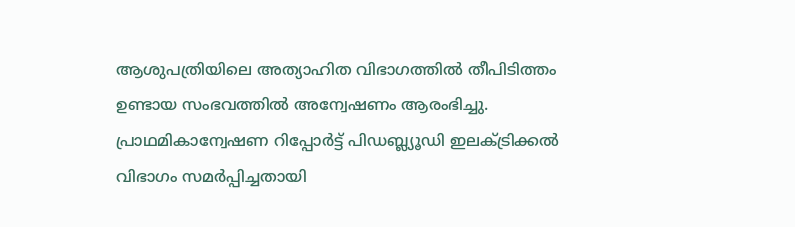ആശുപത്രിയിലെ അത്യാഹിത വിഭാഗത്തിൽ തീപിടിത്തം ഉണ്ടായ സംഭവത്തിൽ അന്വേഷണം ആരംഭിച്ചു. പ്രാഥമികാന്വേഷണ റിപ്പോർട്ട് പിഡബ്ല്യൂഡി ഇലക്ട്രിക്കൽ വിഭാഗം സമർപ്പിച്ചതായി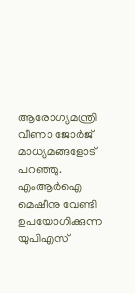ആരോഗ്യമന്ത്രി വീണാ ജോർജ് മാധ്യമങ്ങളോട് പറഞ്ഞു. എംആർഐ മെഷീനു വേണ്ടി ഉപയോഗിക്കുന്ന യുപിഎസ്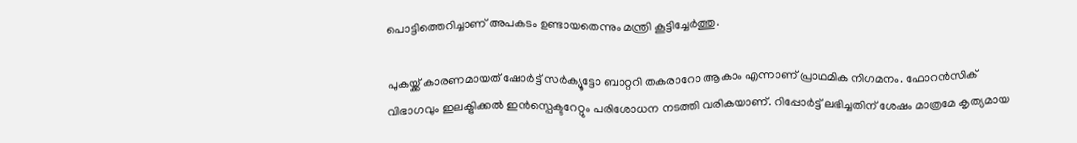പൊട്ടിത്തെറിച്ചാണ് അപകടം ഉണ്ടായതെന്നും മന്ത്രി കൂട്ടിച്ചേർത്തു.

പുകയ്ക്ക് കാരണമായത് ഷോർട്ട് സർക്യൂട്ടോ ബാറ്ററി തകരാറോ ആകാം എന്നാണ് പ്രാഥമിക നിഗമനം. ഫോറൻസിക് വിഭാഗവും ഇലക്ട്രിക്കൽ ഇൻസ്പെക്ടറേറ്റും പരിശോധന നടത്തി വരികയാണ്. റിപ്പോർട്ട് ലഭിച്ചതിന് ശേഷം മാത്രമേ കൃത്യമായ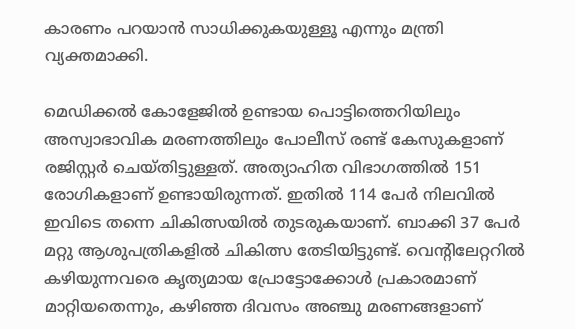കാരണം പറയാൻ സാധിക്കുകയുള്ളൂ എന്നും മന്ത്രി വ്യക്തമാക്കി.

മെഡിക്കൽ കോളേജിൽ ഉണ്ടായ പൊട്ടിത്തെറിയിലും അസ്വാഭാവിക മരണത്തിലും പോലീസ് രണ്ട് കേസുകളാണ് രജിസ്റ്റർ ചെയ്തിട്ടുള്ളത്. അത്യാഹിത വിഭാഗത്തിൽ 151 രോഗികളാണ് ഉണ്ടായിരുന്നത്. ഇതിൽ 114 പേർ നിലവിൽ ഇവിടെ തന്നെ ചികിത്സയിൽ തുടരുകയാണ്. ബാക്കി 37 പേർ മറ്റു ആശുപത്രികളിൽ ചികിത്സ തേടിയിട്ടുണ്ട്. വെന്റിലേറ്ററിൽ കഴിയുന്നവരെ കൃത്യമായ പ്രോട്ടോക്കോൾ പ്രകാരമാണ് മാറ്റിയതെന്നും, കഴിഞ്ഞ ദിവസം അഞ്ചു മരണങ്ങളാണ്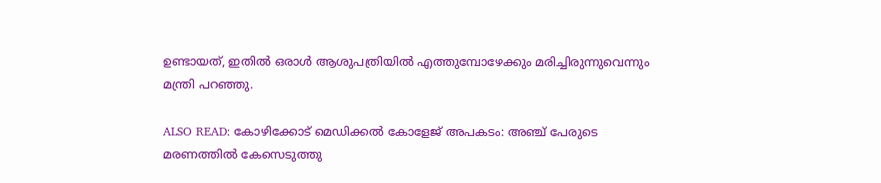ഉണ്ടായത്, ഇതിൽ ഒരാൾ ആശുപത്രിയിൽ എത്തുമ്പോഴേക്കും മരിച്ചിരുന്നുവെന്നും മന്ത്രി പറഞ്ഞു.

ALSO READ: കോഴിക്കോട് മെഡിക്കൽ കോളേജ് അപകടം: അഞ്ച് പേരുടെ മരണത്തിൽ കേസെടുത്തു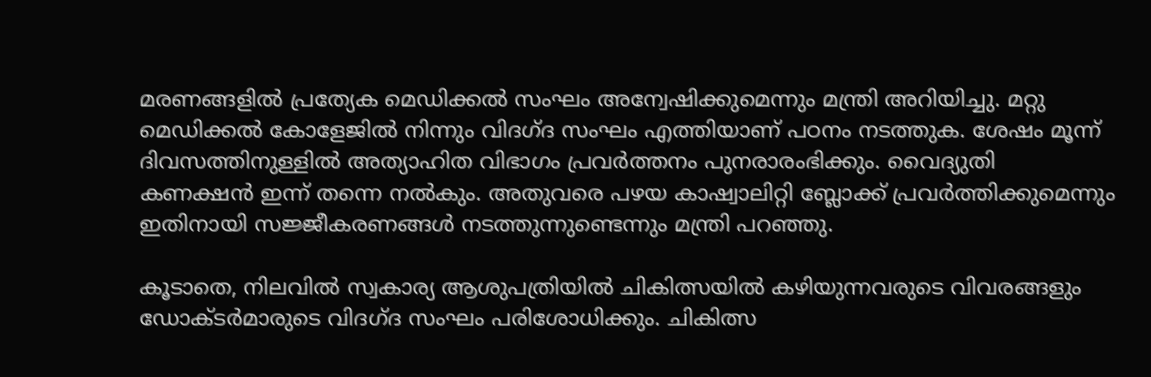മരണങ്ങളിൽ പ്രത്യേക മെഡിക്കൽ സംഘം അന്വേഷിക്കുമെന്നും മന്ത്രി അറിയിച്ചു. മറ്റു മെഡിക്കൽ കോളേജിൽ നിന്നും വിദഗ്‌ദ സംഘം എത്തിയാണ് പഠനം നടത്തുക. ശേഷം മൂന്ന് ദിവസത്തിനുള്ളിൽ അത്യാഹിത വിഭാഗം പ്രവർത്തനം പുനരാരംഭിക്കും. വൈദ്യുതി കണക്ഷൻ ഇന്ന് തന്നെ നൽകും. അതുവരെ പഴയ കാഷ്വാലിറ്റി ബ്ലോക്ക് പ്രവർത്തിക്കുമെന്നും ഇതിനായി സജ്ജീകരണങ്ങൾ നടത്തുന്നുണ്ടെന്നും മന്ത്രി പറഞ്ഞു.

കൂടാതെ, നിലവിൽ സ്വകാര്യ ആശുപത്രിയിൽ ചികിത്സയിൽ കഴിയുന്നവരുടെ വിവരങ്ങളും ഡോക്ടർമാരുടെ വിദഗ്‌ദ സംഘം പരിശോധിക്കും. ചികിത്സ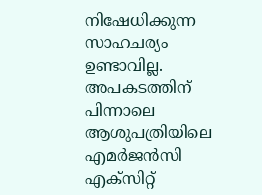നിഷേധിക്കുന്ന സാഹചര്യം ഉണ്ടാവില്ല. അപകടത്തിന് പിന്നാലെ ആശുപത്രിയിലെ എമർജൻസി എക്സിറ്റ്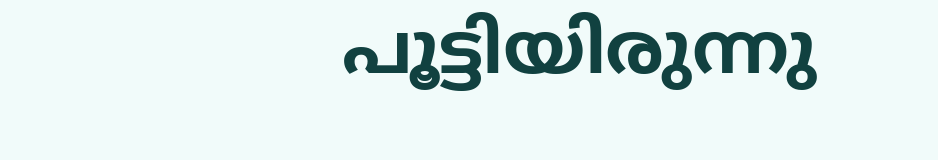പൂട്ടിയിരുന്നു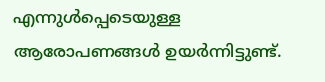എന്നുൾപ്പെടെയുള്ള ആരോപണങ്ങൾ ഉയർന്നിട്ടുണ്ട്.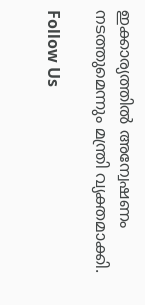ഇക്കാര്യത്തിൽ അന്വേഷണം നടത്തുമെന്നും മന്ത്രി വ്യക്തമാക്കി.

Follow Us